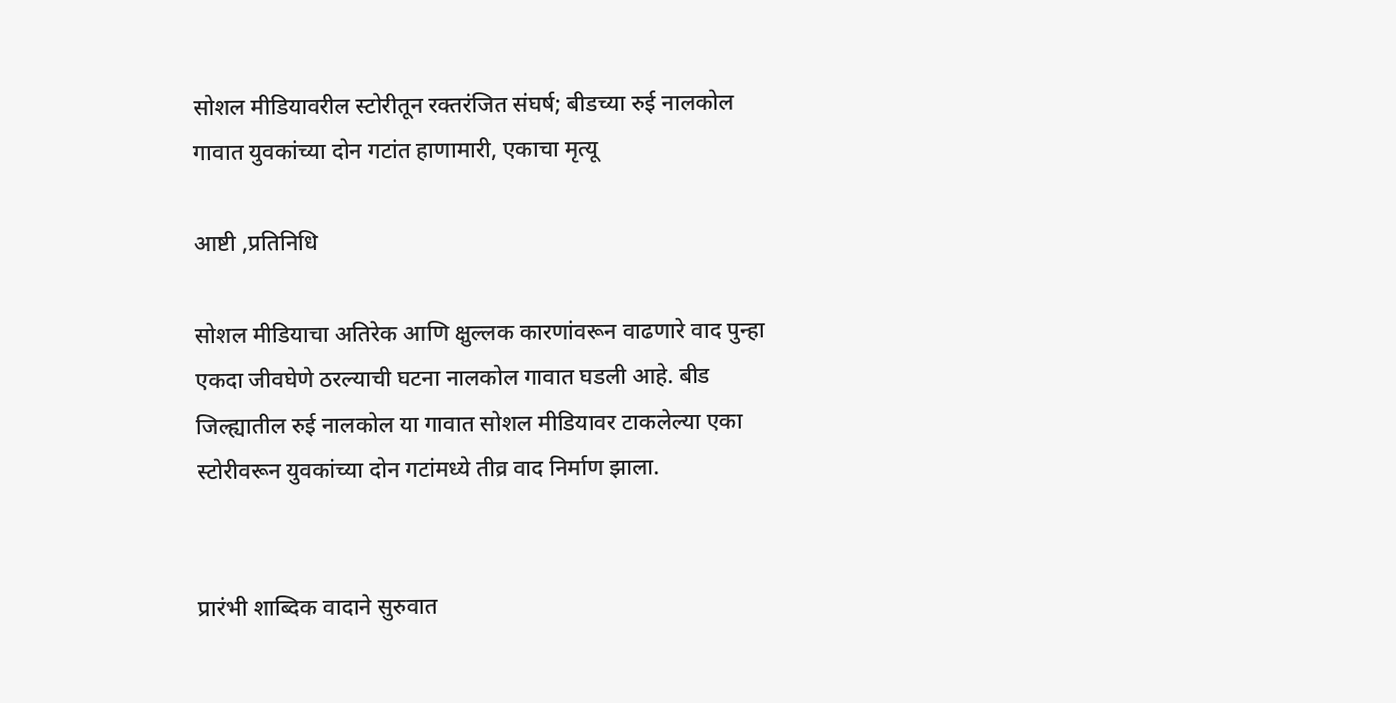सोशल मीडियावरील स्टोरीतून रक्तरंजित संघर्ष; बीडच्या रुई नालकोल गावात युवकांच्या दोन गटांत हाणामारी, एकाचा मृत्यू

आष्टी ,प्रतिनिधि

सोशल मीडियाचा अतिरेक आणि क्षुल्लक कारणांवरून वाढणारे वाद पुन्हा एकदा जीवघेणे ठरल्याची घटना नालकोल गावात घडली आहे. बीड जिल्ह्यातील रुई नालकोल या गावात सोशल मीडियावर टाकलेल्या एका स्टोरीवरून युवकांच्या दोन गटांमध्ये तीव्र वाद निर्माण झाला.


प्रारंभी शाब्दिक वादाने सुरुवात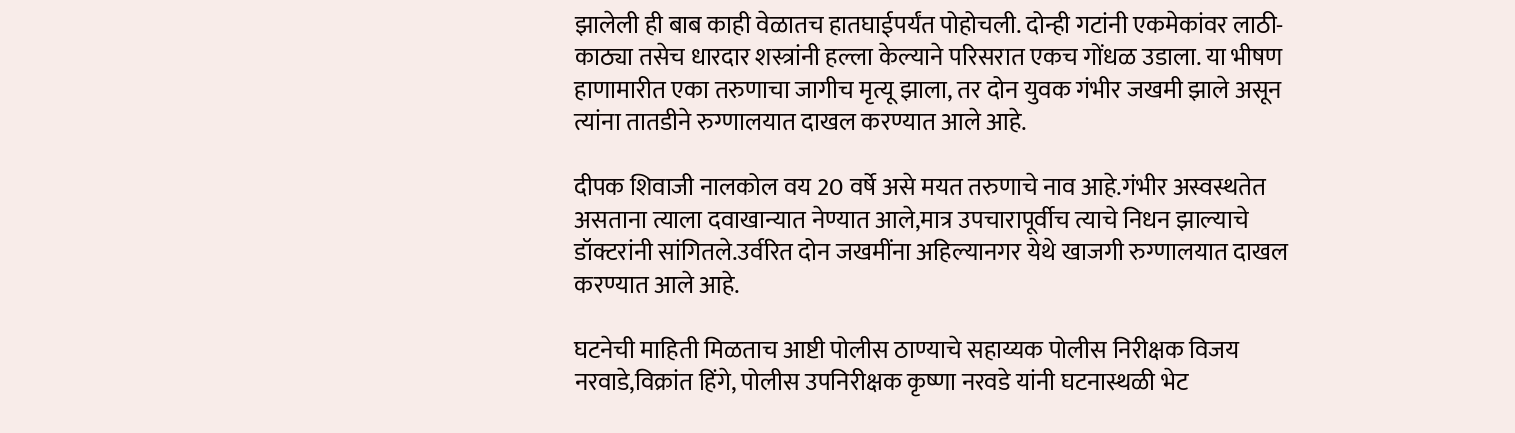झालेली ही बाब काही वेळातच हातघाईपर्यंत पोहोचली. दोन्ही गटांनी एकमेकांवर लाठी-काठ्या तसेच धारदार शस्त्रांनी हल्ला केल्याने परिसरात एकच गोंधळ उडाला. या भीषण हाणामारीत एका तरुणाचा जागीच मृत्यू झाला, तर दोन युवक गंभीर जखमी झाले असून त्यांना तातडीने रुग्णालयात दाखल करण्यात आले आहे.

दीपक शिवाजी नालकोल वय 20 वर्षे असे मयत तरुणाचे नाव आहे.गंभीर अस्वस्थतेत असताना त्याला दवाखान्यात नेण्यात आले,मात्र उपचारापूर्वीच त्याचे निधन झाल्याचे डॉक्टरांनी सांगितले.उर्वरित दोन जखमींना अहिल्यानगर येथे खाजगी रुग्णालयात दाखल करण्यात आले आहे.

घटनेची माहिती मिळताच आष्टी पोलीस ठाण्याचे सहाय्यक पोलीस निरीक्षक विजय नरवाडे,विक्रांत हिंगे, पोलीस उपनिरीक्षक कृष्णा नरवडे यांनी घटनास्थळी भेट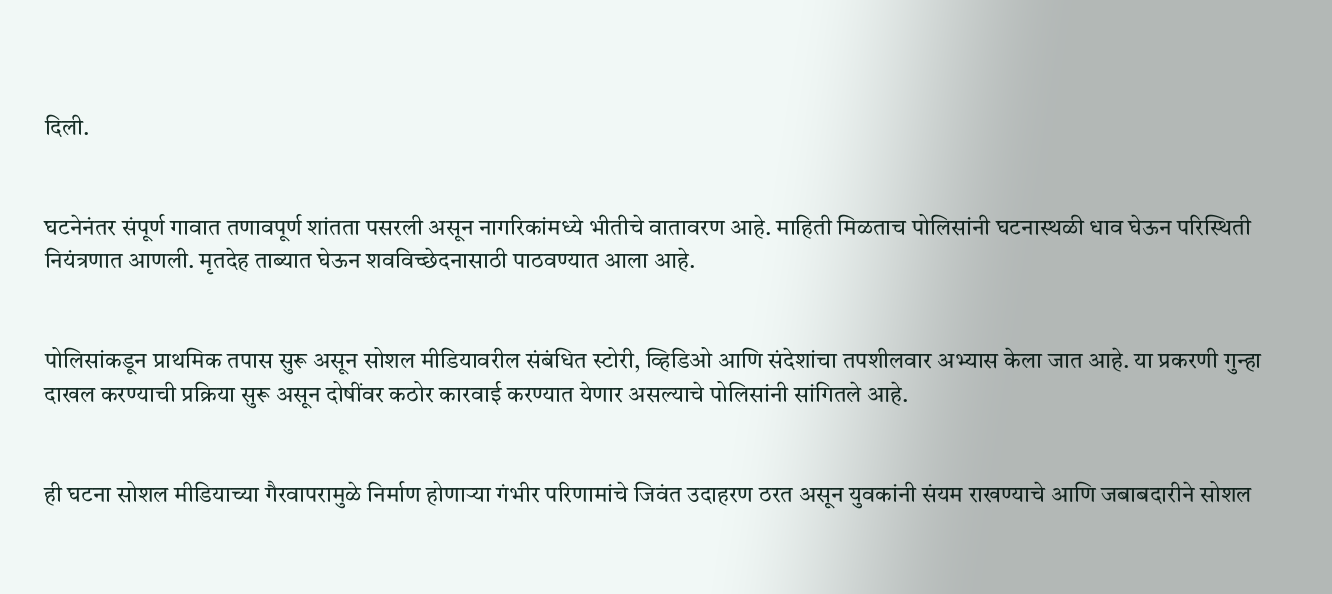दिली.


घटनेनंतर संपूर्ण गावात तणावपूर्ण शांतता पसरली असून नागरिकांमध्ये भीतीचे वातावरण आहे. माहिती मिळताच पोलिसांनी घटनास्थळी धाव घेऊन परिस्थिती नियंत्रणात आणली. मृतदेह ताब्यात घेऊन शवविच्छेदनासाठी पाठवण्यात आला आहे.


पोलिसांकडून प्राथमिक तपास सुरू असून सोशल मीडियावरील संबंधित स्टोरी, व्हिडिओ आणि संदेशांचा तपशीलवार अभ्यास केला जात आहे. या प्रकरणी गुन्हा दाखल करण्याची प्रक्रिया सुरू असून दोषींवर कठोर कारवाई करण्यात येणार असल्याचे पोलिसांनी सांगितले आहे.


ही घटना सोशल मीडियाच्या गैरवापरामुळे निर्माण होणाऱ्या गंभीर परिणामांचे जिवंत उदाहरण ठरत असून युवकांनी संयम राखण्याचे आणि जबाबदारीने सोशल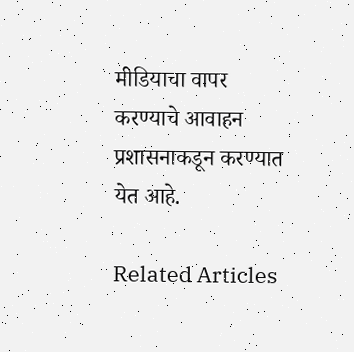मीडियाचा वापर करण्याचे आवाहन प्रशासनाकडून करण्यात येत आहे.

Related Articles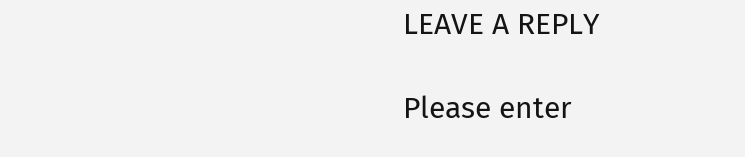LEAVE A REPLY

Please enter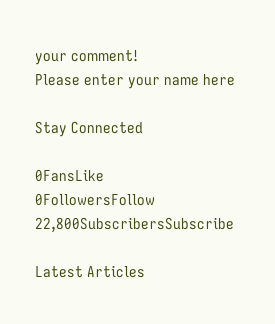your comment!
Please enter your name here

Stay Connected

0FansLike
0FollowersFollow
22,800SubscribersSubscribe

Latest Articles